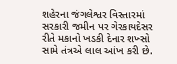શહેરના જંગલેશ્વર વિસ્તારમાં સરકારી જમીન પર ગેરકાયદેસર રીતે મકાનો ખડકી દેનાર શખ્સો સામે તંત્રએ લાલ આંખ કરી છે.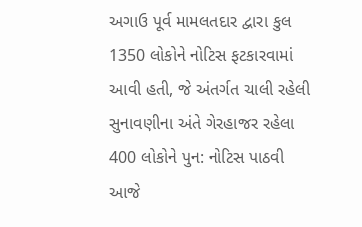અગાઉ પૂર્વ મામલતદાર દ્વારા કુલ 1350 લોકોને નોટિસ ફટકારવામાં આવી હતી, જે અંતર્ગત ચાલી રહેલી સુનાવણીના અંતે ગેરહાજર રહેલા 400 લોકોને પુન: નોટિસ પાઠવી આજે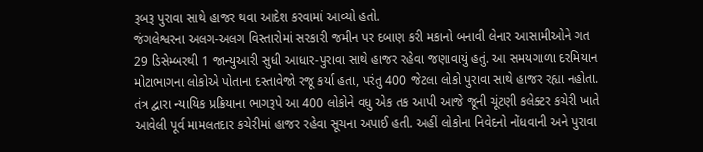રૂબરૂ પુરાવા સાથે હાજર થવા આદેશ કરવામાં આવ્યો હતો.
જંગલેશ્વરના અલગ-અલગ વિસ્તારોમાં સરકારી જમીન પર દબાણ કરી મકાનો બનાવી લેનાર આસામીઓને ગત 29 ડિસેમ્બરથી 1 જાન્યુઆરી સુધી આધાર-પુરાવા સાથે હાજર રહેવા જણાવાયું હતું. આ સમયગાળા દરમિયાન મોટાભાગના લોકોએ પોતાના દસ્તાવેજો રજૂ કર્યા હતા, પરંતુ 400 જેટલા લોકો પુરાવા સાથે હાજર રહ્યા નહોતા.
તંત્ર દ્વારા ન્યાયિક પ્રક્રિયાના ભાગરૂપે આ 400 લોકોને વધુ એક તક આપી આજે જૂની ચૂંટણી કલેક્ટર કચેરી ખાતે આવેલી પૂર્વ મામલતદાર કચેરીમાં હાજર રહેવા સૂચના અપાઈ હતી. અહીં લોકોના નિવેદનો નોંધવાની અને પુરાવા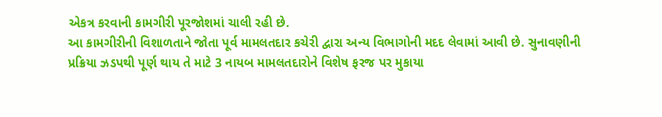એકત્ર કરવાની કામગીરી પૂરજોશમાં ચાલી રહી છે.
આ કામગીરીની વિશાળતાને જોતા પૂર્વ મામલતદાર કચેરી દ્વારા અન્ય વિભાગોની મદદ લેવામાં આવી છે. સુનાવણીની પ્રક્રિયા ઝડપથી પૂર્ણ થાય તે માટે 3 નાયબ મામલતદારોને વિશેષ ફરજ પર મુકાયા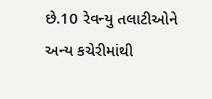છે.10 રેવન્યુ તલાટીઓને અન્ય કચેરીમાંથી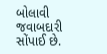બોલાવી જવાબદારી સોંપાઈ છે.